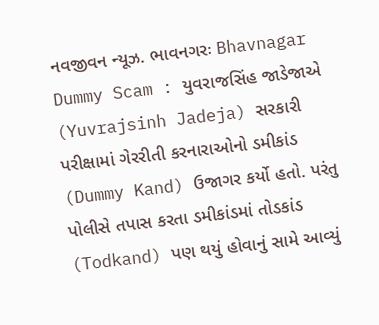નવજીવન ન્યૂઝ. ભાવનગરઃ Bhavnagar Dummy Scam : યુવરાજસિંહ જાડેજાએ (Yuvrajsinh Jadeja) સરકારી પરીક્ષામાં ગેરરીતી કરનારાઓનો ડમીકાંડ (Dummy Kand) ઉજાગર કર્યો હતો. પરંતુ પોલીસે તપાસ કરતા ડમીકાંડમાં તોડકાંડ (Todkand) પણ થયું હોવાનું સામે આવ્યું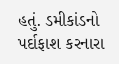હતું. ડમીકાંડનો પર્દાફાશ કરનારા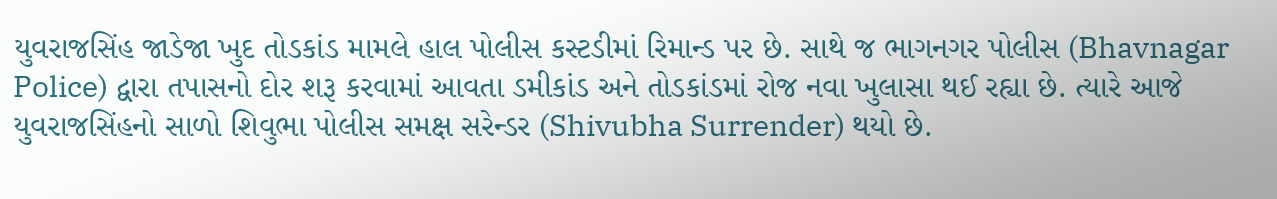યુવરાજસિંહ જાડેજા ખુદ તોડકાંડ મામલે હાલ પોલીસ કસ્ટડીમાં રિમાન્ડ પર છે. સાથે જ ભાગનગર પોલીસ (Bhavnagar Police) દ્વારા તપાસનો દોર શરૂ કરવામાં આવતા ડમીકાંડ અને તોડકાંડમાં રોજ નવા ખુલાસા થઈ રહ્યા છે. ત્યારે આજે યુવરાજસિંહનો સાળો શિવુભા પોલીસ સમક્ષ સરેન્ડર (Shivubha Surrender) થયો છે.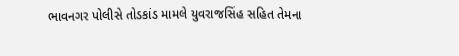ભાવનગર પોલીસે તોડકાંડ મામલે યુવરાજસિંહ સહિત તેમના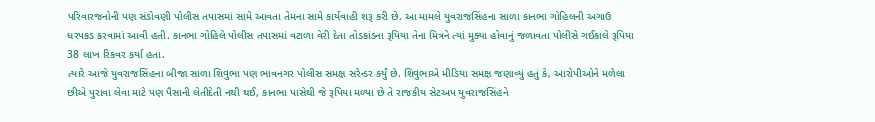પરિવારજનોની પણ સંડોવણી પોલીસ તપાસમાં સામે આવતા તેમના સામે કાર્યવાહી શરૂ કરી છે. આ મામલે યુવરાજસિંહના સાળા કાનભા ગોહિલની અગાઉ ધરપકડ કરવામાં આવી હતી. કાનભા ગોહિલે પોલીસ તપાસમાં વટાળા વેરી દેતા તોડકાંડના રૂપિયા તેના મિત્રને ત્યાં મુક્યા હોવાનું જળાવતા પોલીસે ગઈકાલે રૂપિયા 38 લાખ રિકવર કર્યા હતા.
ત્યારે આજે યુવરાજસિંહના બીજા સાળા શિવુભા પણ ભાવનગર પોલીસ સમક્ષ સરેન્ડર કર્યું છે. શિવુભાએ મીડિયા સમક્ષ જણાવ્યું હતું કે, આરોપીઓને મળેલા છીએ પુરાવા લેવા માટે પણ પૈસાની લેતીદેતી નથી થઈ, કાનભા પાસેથી જે રૂપિયા મળ્યા છે તે રાજકીય સેટઅપ યુવરાજસિંહને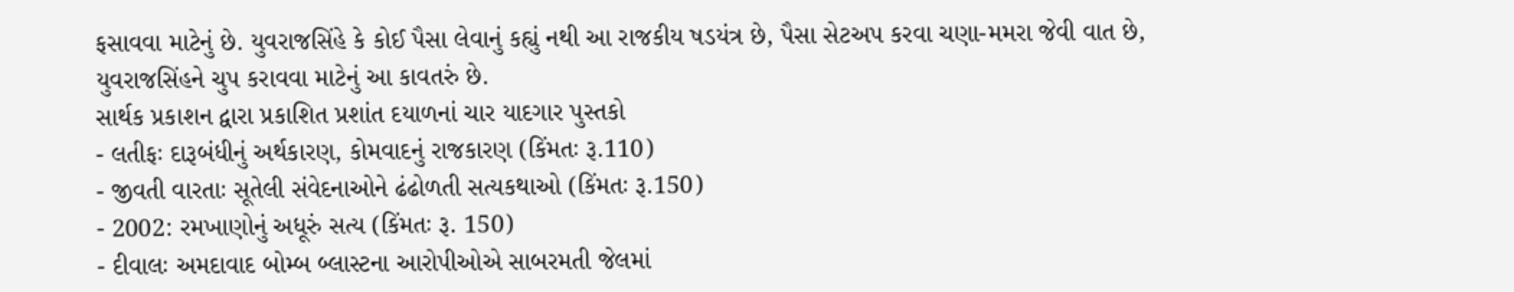ફસાવવા માટેનું છે. યુવરાજસિંહે કે કોઈ પૈસા લેવાનું કહ્યું નથી આ રાજકીય ષડયંત્ર છે, પૈસા સેટઅપ કરવા ચણા-મમરા જેવી વાત છે, યુવરાજસિંહને ચુપ કરાવવા માટેનું આ કાવતરું છે.
સાર્થક પ્રકાશન દ્વારા પ્રકાશિત પ્રશાંત દયાળનાં ચાર યાદગાર પુસ્તકો
- લતીફઃ દારૂબંધીનું અર્થકારણ, કોમવાદનું રાજકારણ (કિંમતઃ રૂ.110)
- જીવતી વારતાઃ સૂતેલી સંવેદનાઓને ઢંઢોળતી સત્યકથાઓ (કિંમતઃ રૂ.150)
- 2002: રમખાણોનું અધૂરું સત્ય (કિંમતઃ રૂ. 150)
- દીવાલઃ અમદાવાદ બોમ્બ બ્લાસ્ટના આરોપીઓએ સાબરમતી જેલમાં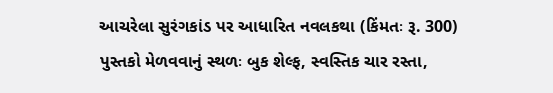આચરેલા સુરંગકાંડ પર આધારિત નવલકથા (કિંમતઃ રૂ. 300)
પુસ્તકો મેળવવાનું સ્થળઃ બુક શેલ્ફ, સ્વસ્તિક ચાર રસ્તા,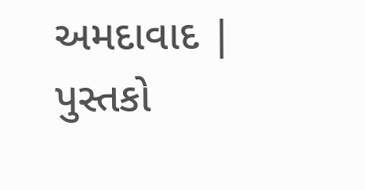અમદાવાદ | પુસ્તકો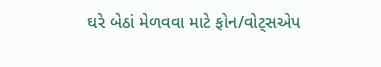ઘરે બેઠાં મેળવવા માટે ફોન/વોટ્સએપ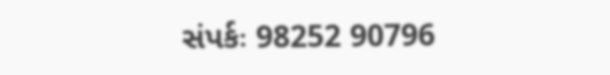સંપર્કઃ 98252 90796